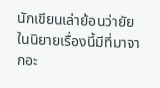นักเขียนเล่าย้อนว่ายัยในนิยายเรื่องนี้มีที่มาจากอะ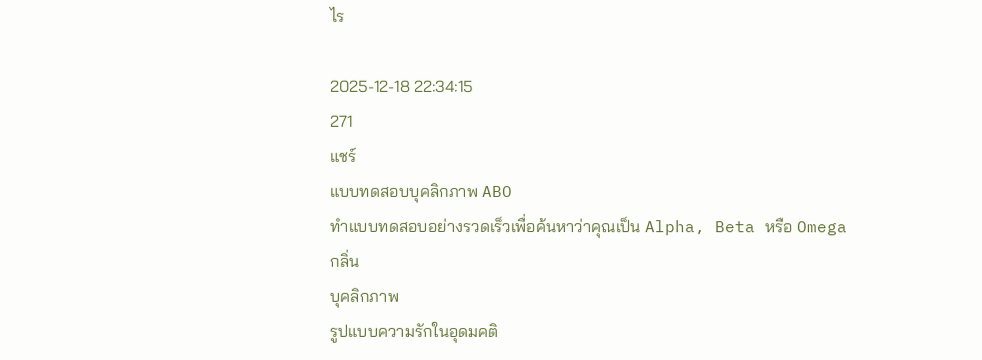ไร

2025-12-18 22:34:15
271
แชร์
แบบทดสอบบุคลิกภาพ ABO
ทำแบบทดสอบอย่างรวดเร็วเพื่อค้นหาว่าคุณเป็น Alpha, Beta หรือ Omega
กลิ่น
บุคลิกภาพ
รูปแบบความรักในอุดมคติ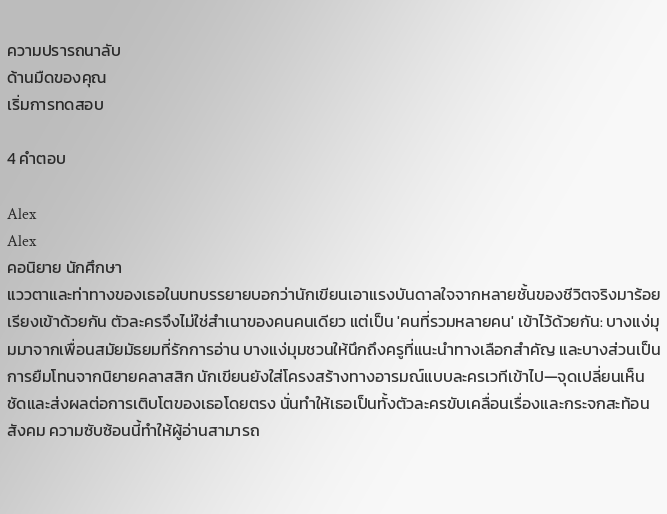ความปรารถนาลับ
ด้านมืดของคุณ
เริ่มการทดสอบ

4 คำตอบ

Alex
Alex
คอนิยาย นักศึกษา
แววตาและท่าทางของเธอในบทบรรยายบอกว่านักเขียนเอาแรงบันดาลใจจากหลายชั้นของชีวิตจริงมาร้อยเรียงเข้าด้วยกัน ตัวละครจึงไม่ใช่สำเนาของคนคนเดียว แต่เป็น 'คนที่รวมหลายคน' เข้าไว้ด้วยกัน: บางแง่มุมมาจากเพื่อนสมัยมัธยมที่รักการอ่าน บางแง่มุมชวนให้นึกถึงครูที่แนะนำทางเลือกสำคัญ และบางส่วนเป็นการยืมโทนจากนิยายคลาสสิก นักเขียนยังใส่โครงสร้างทางอารมณ์แบบละครเวทีเข้าไป—จุดเปลี่ยนเห็นชัดและส่งผลต่อการเติบโตของเธอโดยตรง นั่นทำให้เธอเป็นทั้งตัวละครขับเคลื่อนเรื่องและกระจกสะท้อนสังคม ความซับซ้อนนี้ทำให้ผู้อ่านสามารถ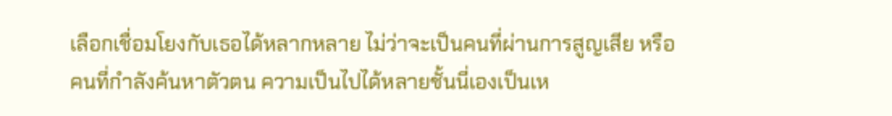เลือกเชื่อมโยงกับเธอได้หลากหลาย ไม่ว่าจะเป็นคนที่ผ่านการสูญเสีย หรือคนที่กำลังค้นหาตัวตน ความเป็นไปได้หลายชั้นนี่เองเป็นเห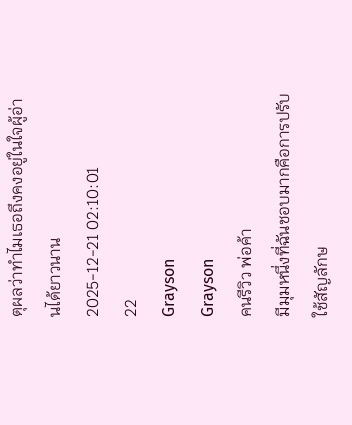ตุผลว่าทำไมเธอถึงคงอยู่ในใจผู้อ่านได้ยาวนาน
2025-12-21 02:10:01
22
Grayson
Grayson
คนรีวิว พ่อค้า
มีมุมหนึ่งที่ฉันชอบมากคือการปรับใช้สัญลักษ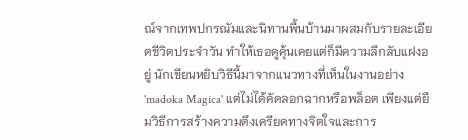ณ์จากเทพปกรณัมและนิทานพื้นบ้านมาผสมกับรายละเอียดชีวิตประจำวัน ทำให้เธอดูคุ้นเคยแต่ก็มีความลึกลับแฝงอยู่ นักเขียนหยิบวิธีนี้มาจากแนวทางที่เห็นในงานอย่าง 'madoka Magica' แต่ไม่ได้คัดลอกฉากหรือพล็อต เพียงแต่ยืมวิธีการสร้างความตึงเครียดทางจิตใจและการ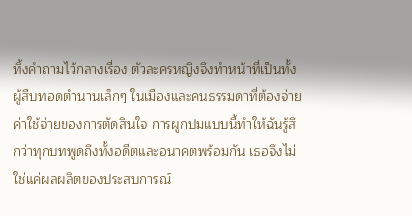ทิ้งคำถามไว้กลางเรื่อง ตัวละครหญิงจึงทำหน้าที่เป็นทั้งผู้สืบทอดตำนานเล็กๆ ในเมืองและคนธรรมดาที่ต้องจ่ายค่าใช้จ่ายของการตัดสินใจ การผูกปมแบบนี้ทำให้ฉันรู้สึกว่าทุกบทพูดถึงทั้งอดีตและอนาคตพร้อมกัน เธอจึงไม่ใช่แค่ผลผลิตของประสบการณ์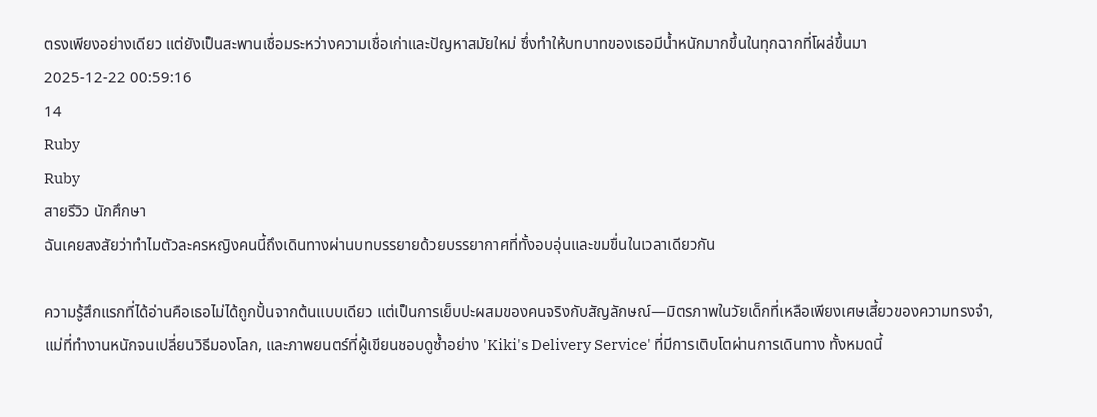ตรงเพียงอย่างเดียว แต่ยังเป็นสะพานเชื่อมระหว่างความเชื่อเก่าและปัญหาสมัยใหม่ ซึ่งทำให้บทบาทของเธอมีน้ำหนักมากขึ้นในทุกฉากที่โผล่ขึ้นมา
2025-12-22 00:59:16
14
Ruby
Ruby
สายรีวิว นักศึกษา
ฉันเคยสงสัยว่าทำไมตัวละครหญิงคนนี้ถึงเดินทางผ่านบทบรรยายด้วยบรรยากาศที่ทั้งอบอุ่นและขมขื่นในเวลาเดียวกัน

ความรู้สึกแรกที่ได้อ่านคือเธอไม่ได้ถูกปั้นจากต้นแบบเดียว แต่เป็นการเย็บปะผสมของคนจริงกับสัญลักษณ์—มิตรภาพในวัยเด็กที่เหลือเพียงเศษเสี้ยวของความทรงจำ, แม่ที่ทำงานหนักจนเปลี่ยนวิธีมองโลก, และภาพยนตร์ที่ผู้เขียนชอบดูซ้ำอย่าง 'Kiki's Delivery Service' ที่มีการเติบโตผ่านการเดินทาง ทั้งหมดนี้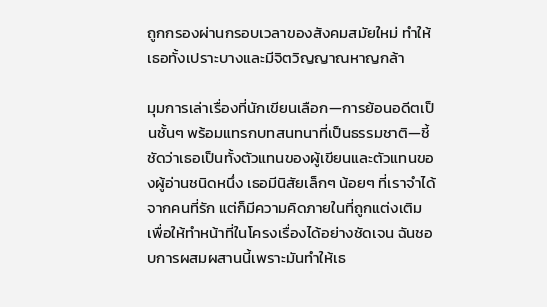ถูกกรองผ่านกรอบเวลาของสังคมสมัยใหม่ ทำให้เธอทั้งเปราะบางและมีจิตวิญญาณหาญกล้า

มุมการเล่าเรื่องที่นักเขียนเลือก—การย้อนอดีตเป็นชั้นๆ พร้อมแทรกบทสนทนาที่เป็นธรรมชาติ—ชี้ชัดว่าเธอเป็นทั้งตัวแทนของผู้เขียนและตัวแทนของผู้อ่านชนิดหนึ่ง เธอมีนิสัยเล็กๆ น้อยๆ ที่เราจำได้จากคนที่รัก แต่ก็มีความคิดภายในที่ถูกแต่งเติมเพื่อให้ทำหน้าที่ในโครงเรื่องได้อย่างชัดเจน ฉันชอบการผสมผสานนี้เพราะมันทำให้เธ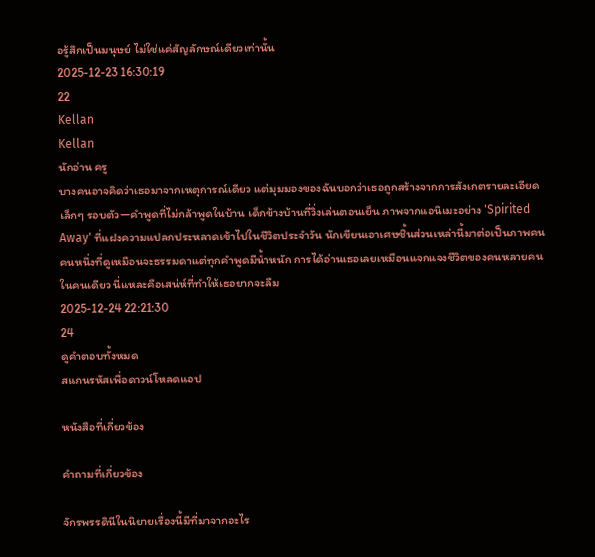อรู้สึกเป็นมนุษย์ ไม่ใช่แค่สัญลักษณ์เดียวเท่านั้น
2025-12-23 16:30:19
22
Kellan
Kellan
นักอ่าน ครู
บางคนอาจคิดว่าเธอมาจากเหตุการณ์เดียว แต่มุมมองของฉันบอกว่าเธอถูกสร้างจากการสังเกตรายละเอียดเล็กๆ รอบตัว—คำพูดที่ไม่กล้าพูดในบ้าน เด็กข้างบ้านที่วิ่งเล่นตอนเย็น ภาพจากแอนิเมะอย่าง 'Spirited Away' ที่แฝงความแปลกประหลาดเข้าไปในชีวิตประจำวัน นักเขียนเอาเศษชิ้นส่วนเหล่านี้มาต่อเป็นภาพคนคนหนึ่งที่ดูเหมือนจะธรรมดาแต่ทุกคำพูดมีน้ำหนัก การได้อ่านเธอเลยเหมือนแจกแจงชีวิตของคนหลายคนในคนเดียว นี่แหละคือเสน่ห์ที่ทำให้เธอยากจะลืม
2025-12-24 22:21:30
24
ดูคำตอบทั้งหมด
สแกนรหัสเพื่อดาวน์โหลดแอป

หนังสือที่เกี่ยวข้อง

คำถามที่เกี่ยวข้อง

จักรพรรดินีในนิยายเรื่องนี้มีที่มาจากอะไร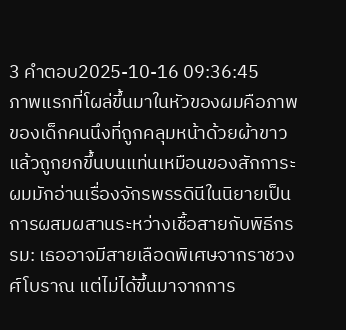3 คำตอบ2025-10-16 09:36:45
ภาพแรกที่โผล่ขึ้นมาในหัวของผมคือภาพของเด็กคนนึงที่ถูกคลุมหน้าด้วยผ้าขาว แล้วถูกยกขึ้นบนแท่นเหมือนของสักการะ ผมมักอ่านเรื่องจักรพรรดินีในนิยายเป็นการผสมผสานระหว่างเชื้อสายกับพิธีกรรม: เธออาจมีสายเลือดพิเศษจากราชวงศ์โบราณ แต่ไม่ได้ขึ้นมาจากการ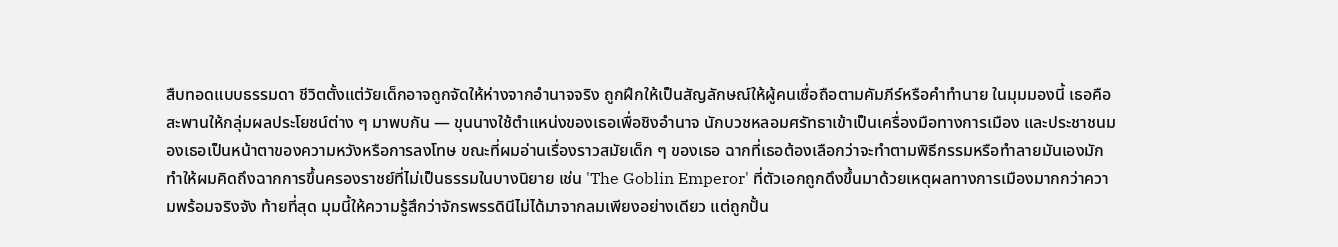สืบทอดแบบธรรมดา ชีวิตตั้งแต่วัยเด็กอาจถูกจัดให้ห่างจากอำนาจจริง ถูกฝึกให้เป็นสัญลักษณ์ให้ผู้คนเชื่อถือตามคัมภีร์หรือคำทำนาย ในมุมมองนี้ เธอคือสะพานให้กลุ่มผลประโยชน์ต่าง ๆ มาพบกัน — ขุนนางใช้ตำแหน่งของเธอเพื่อชิงอำนาจ นักบวชหลอมศรัทธาเข้าเป็นเครื่องมือทางการเมือง และประชาชนมองเธอเป็นหน้าตาของความหวังหรือการลงโทษ ขณะที่ผมอ่านเรื่องราวสมัยเด็ก ๆ ของเธอ ฉากที่เธอต้องเลือกว่าจะทำตามพิธีกรรมหรือทำลายมันเองมักทำให้ผมคิดถึงฉากการขึ้นครองราชย์ที่ไม่เป็นธรรมในบางนิยาย เช่น 'The Goblin Emperor' ที่ตัวเอกถูกดึงขึ้นมาด้วยเหตุผลทางการเมืองมากกว่าความพร้อมจริงจัง ท้ายที่สุด มุมนี้ให้ความรู้สึกว่าจักรพรรดินีไม่ได้มาจากลมเพียงอย่างเดียว แต่ถูกปั้น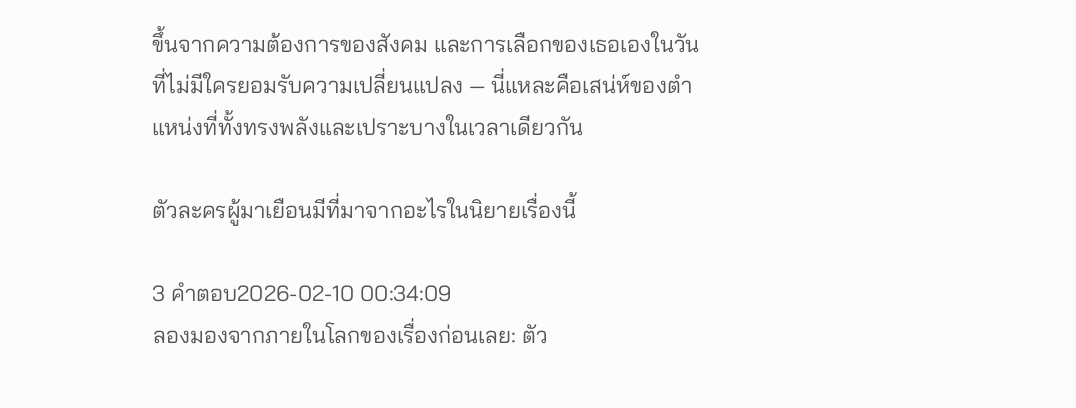ขึ้นจากความต้องการของสังคม และการเลือกของเธอเองในวันที่ไม่มีใครยอมรับความเปลี่ยนแปลง — นี่แหละคือเสน่ห์ของตำแหน่งที่ทั้งทรงพลังและเปราะบางในเวลาเดียวกัน

ตัวละครผู้มาเยือนมีที่มาจากอะไรในนิยายเรื่องนี้

3 คำตอบ2026-02-10 00:34:09
ลองมองจากภายในโลกของเรื่องก่อนเลย: ตัว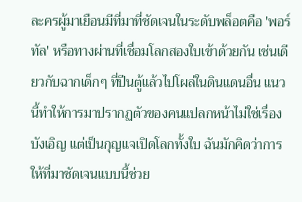ละครผู้มาเยือนมีที่มาที่ชัดเจนในระดับพล็อตคือ 'พอร์ทัล' หรือทางผ่านที่เชื่อมโลกสองใบเข้าด้วยกัน เช่นเดียวกับฉากเด็กๆ ที่ปีนตู้แล้วไปโผล่ในดินแดนอื่น แนวนี้ทำให้การมาปรากฏตัวของคนแปลกหน้าไม่ใช่เรื่องบังเอิญ แต่เป็นกุญแจเปิดโลกทั้งใบ ฉันมักคิดว่าการให้ที่มาชัดเจนแบบนี้ช่วย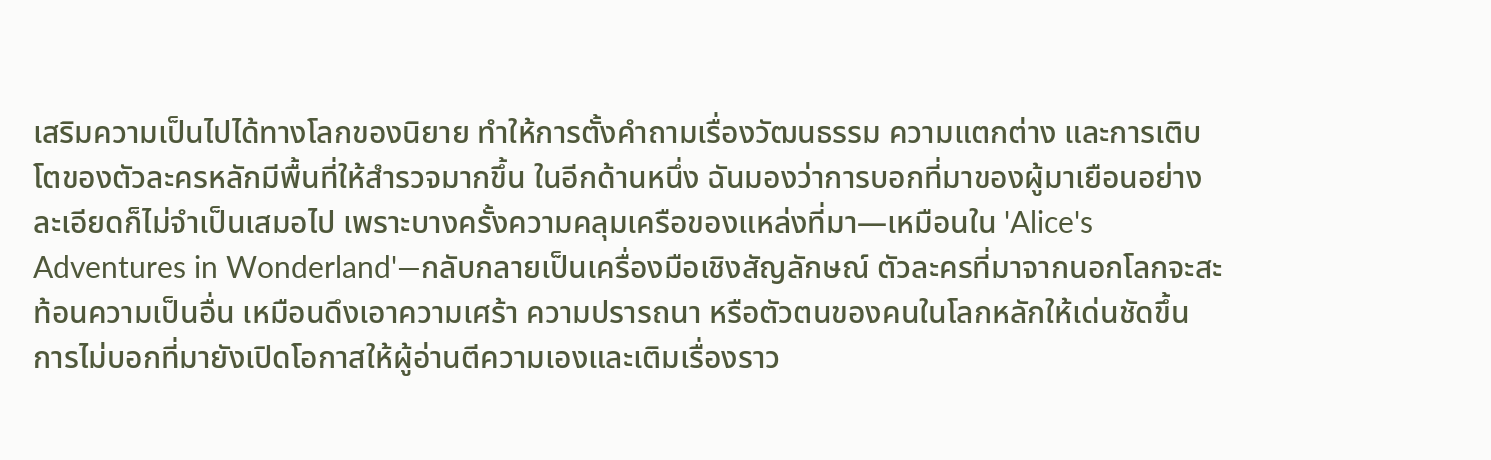เสริมความเป็นไปได้ทางโลกของนิยาย ทำให้การตั้งคำถามเรื่องวัฒนธรรม ความแตกต่าง และการเติบโตของตัวละครหลักมีพื้นที่ให้สำรวจมากขึ้น ในอีกด้านหนึ่ง ฉันมองว่าการบอกที่มาของผู้มาเยือนอย่างละเอียดก็ไม่จำเป็นเสมอไป เพราะบางครั้งความคลุมเครือของแหล่งที่มา—เหมือนใน 'Alice's Adventures in Wonderland'—กลับกลายเป็นเครื่องมือเชิงสัญลักษณ์ ตัวละครที่มาจากนอกโลกจะสะท้อนความเป็นอื่น เหมือนดึงเอาความเศร้า ความปรารถนา หรือตัวตนของคนในโลกหลักให้เด่นชัดขึ้น การไม่บอกที่มายังเปิดโอกาสให้ผู้อ่านตีความเองและเติมเรื่องราว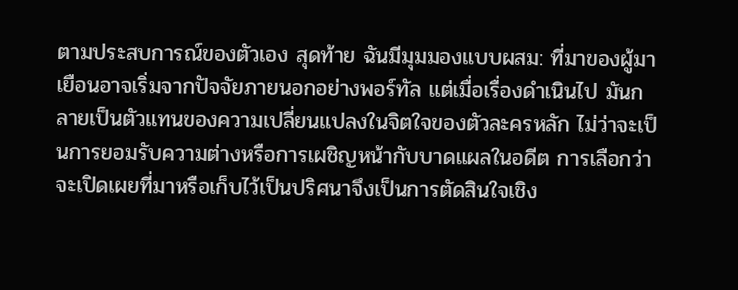ตามประสบการณ์ของตัวเอง สุดท้าย ฉันมีมุมมองแบบผสม: ที่มาของผู้มาเยือนอาจเริ่มจากปัจจัยภายนอกอย่างพอร์ทัล แต่เมื่อเรื่องดำเนินไป มันกลายเป็นตัวแทนของความเปลี่ยนแปลงในจิตใจของตัวละครหลัก ไม่ว่าจะเป็นการยอมรับความต่างหรือการเผชิญหน้ากับบาดแผลในอดีต การเลือกว่าจะเปิดเผยที่มาหรือเก็บไว้เป็นปริศนาจึงเป็นการตัดสินใจเชิง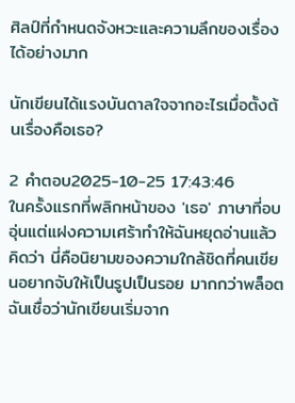ศิลป์ที่กำหนดจังหวะและความลึกของเรื่องได้อย่างมาก

นักเขียนได้แรงบันดาลใจจากอะไรเมื่อตั้งต้นเรื่องคือเธอ?

2 คำตอบ2025-10-25 17:43:46
ในครั้งแรกที่พลิกหน้าของ 'เธอ' ภาษาที่อบอุ่นแต่แฝงความเศร้าทำให้ฉันหยุดอ่านแล้วคิดว่า นี่คือนิยามของความใกล้ชิดที่คนเขียนอยากจับให้เป็นรูปเป็นรอย มากกว่าพล็อต ฉันเชื่อว่านักเขียนเริ่มจาก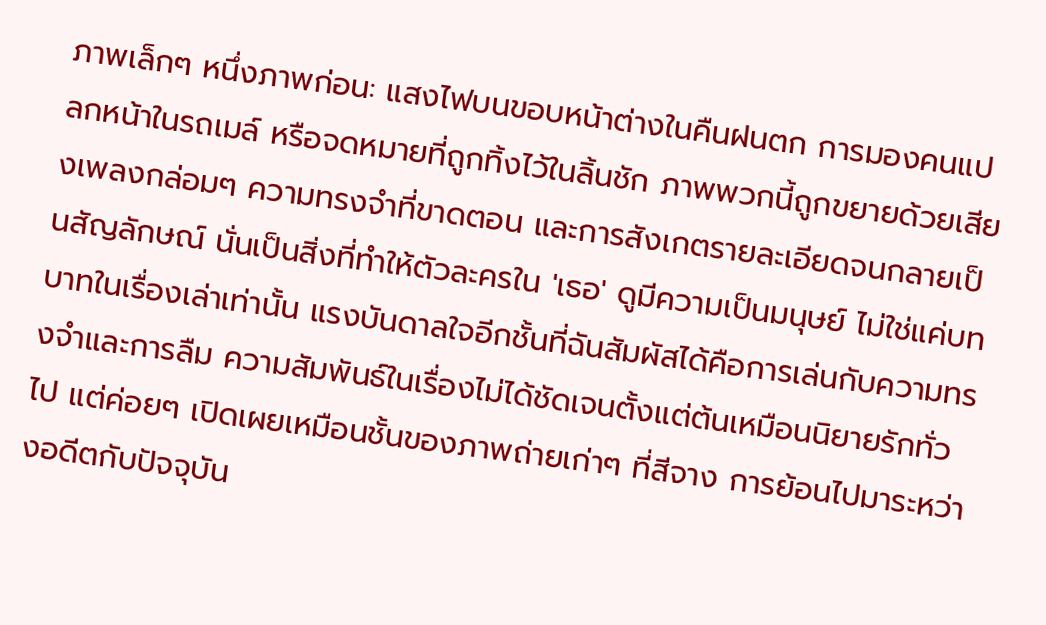ภาพเล็กๆ หนึ่งภาพก่อน: แสงไฟบนขอบหน้าต่างในคืนฝนตก การมองคนแปลกหน้าในรถเมล์ หรือจดหมายที่ถูกทิ้งไว้ในลิ้นชัก ภาพพวกนี้ถูกขยายด้วยเสียงเพลงกล่อมๆ ความทรงจำที่ขาดตอน และการสังเกตรายละเอียดจนกลายเป็นสัญลักษณ์ นั่นเป็นสิ่งที่ทำให้ตัวละครใน 'เธอ' ดูมีความเป็นมนุษย์ ไม่ใช่แค่บทบาทในเรื่องเล่าเท่านั้น แรงบันดาลใจอีกชั้นที่ฉันสัมผัสได้คือการเล่นกับความทรงจำและการลืม ความสัมพันธ์ในเรื่องไม่ได้ชัดเจนตั้งแต่ต้นเหมือนนิยายรักทั่วไป แต่ค่อยๆ เปิดเผยเหมือนชั้นของภาพถ่ายเก่าๆ ที่สีจาง การย้อนไปมาระหว่างอดีตกับปัจจุบัน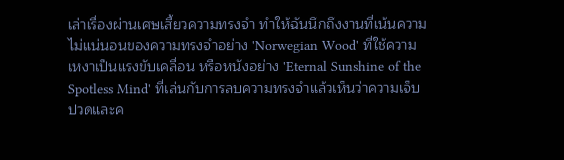เล่าเรื่องผ่านเศษเสี้ยวความทรงจำ ทำให้ฉันนึกถึงงานที่เน้นความไม่แน่นอนของความทรงจำอย่าง 'Norwegian Wood' ที่ใช้ความเหงาเป็นแรงขับเคลื่อน หรือหนังอย่าง 'Eternal Sunshine of the Spotless Mind' ที่เล่นกับการลบความทรงจำแล้วเห็นว่าความเจ็บปวดและค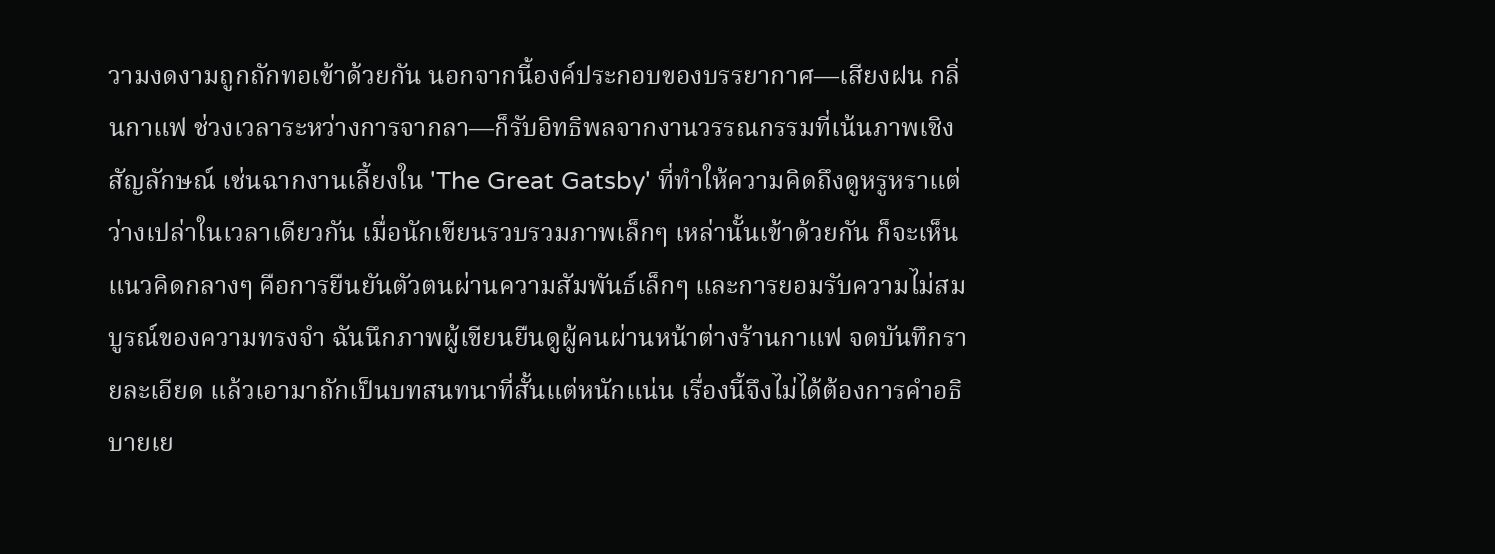วามงดงามถูกถักทอเข้าด้วยกัน นอกจากนี้องค์ประกอบของบรรยากาศ—เสียงฝน กลิ่นกาแฟ ช่วงเวลาระหว่างการจากลา—ก็รับอิทธิพลจากงานวรรณกรรมที่เน้นภาพเชิงสัญลักษณ์ เช่นฉากงานเลี้ยงใน 'The Great Gatsby' ที่ทำให้ความคิดถึงดูหรูหราแต่ว่างเปล่าในเวลาเดียวกัน เมื่อนักเขียนรวบรวมภาพเล็กๆ เหล่านั้นเข้าด้วยกัน ก็จะเห็นแนวคิดกลางๆ คือการยืนยันตัวตนผ่านความสัมพันธ์เล็กๆ และการยอมรับความไม่สมบูรณ์ของความทรงจำ ฉันนึกภาพผู้เขียนยืนดูผู้คนผ่านหน้าต่างร้านกาแฟ จดบันทึกรายละเอียด แล้วเอามาถักเป็นบทสนทนาที่สั้นแต่หนักแน่น เรื่องนี้จึงไม่ได้ต้องการคำอธิบายเย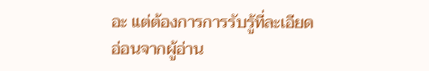อะ แต่ต้องการการรับรู้ที่ละเอียดอ่อนจากผู้อ่าน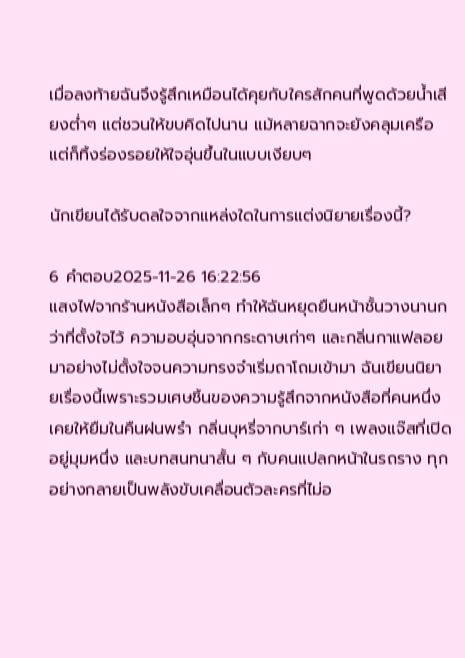เมื่อลงท้ายฉันจึงรู้สึกเหมือนได้คุยกับใครสักคนที่พูดด้วยน้ำเสียงต่ำๆ แต่ชวนให้ขบคิดไปนาน แม้หลายฉากจะยังคลุมเครือ แต่ก็ทิ้งร่องรอยให้ใจอุ่นขึ้นในแบบเงียบๆ

นักเขียนได้รับดลใจจากแหล่งใดในการแต่งนิยายเรื่องนี้?

6 คำตอบ2025-11-26 16:22:56
แสงไฟจากร้านหนังสือเล็กๆ ทำให้ฉันหยุดยืนหน้าชั้นวางนานกว่าที่ตั้งใจไว้ ความอบอุ่นจากกระดาษเก่าๆ และกลิ่นกาแฟลอยมาอย่างไม่ตั้งใจจนความทรงจำเริ่มถาโถมเข้ามา ฉันเขียนนิยายเรื่องนี้เพราะรวมเศษชิ้นของความรู้สึกจากหนังสือที่คนหนึ่งเคยให้ยืมในคืนฝนพรำ กลิ่นบุหรี่จากบาร์เก่า ๆ เพลงแจ๊สที่เปิดอยู่มุมหนึ่ง และบทสนทนาสั้น ๆ กับคนแปลกหน้าในรถราง ทุกอย่างกลายเป็นพลังขับเคลื่อนตัวละครที่ไม่อ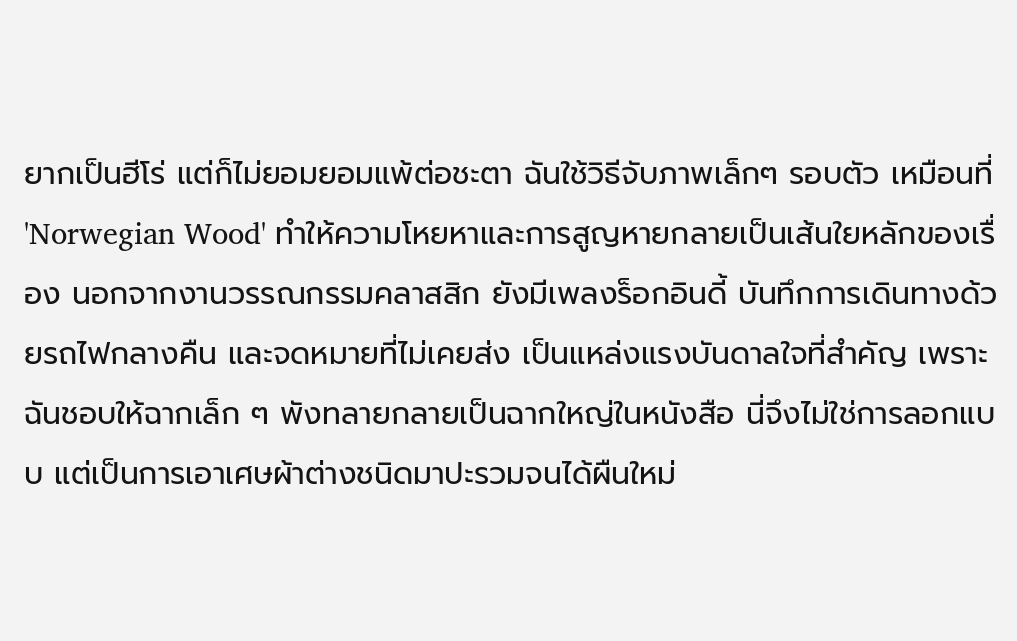ยากเป็นฮีโร่ แต่ก็ไม่ยอมยอมแพ้ต่อชะตา ฉันใช้วิธีจับภาพเล็กๆ รอบตัว เหมือนที่ 'Norwegian Wood' ทำให้ความโหยหาและการสูญหายกลายเป็นเส้นใยหลักของเรื่อง นอกจากงานวรรณกรรมคลาสสิก ยังมีเพลงร็อกอินดี้ บันทึกการเดินทางด้วยรถไฟกลางคืน และจดหมายที่ไม่เคยส่ง เป็นแหล่งแรงบันดาลใจที่สำคัญ เพราะฉันชอบให้ฉากเล็ก ๆ พังทลายกลายเป็นฉากใหญ่ในหนังสือ นี่จึงไม่ใช่การลอกแบบ แต่เป็นการเอาเศษผ้าต่างชนิดมาปะรวมจนได้ผืนใหม่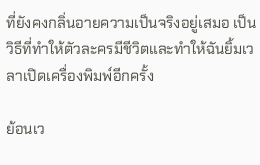ที่ยังคงกลิ่นอายความเป็นจริงอยู่เสมอ เป็นวิธีที่ทำให้ตัวละครมีชีวิตและทำให้ฉันยิ้มเวลาเปิดเครื่องพิมพ์อีกครั้ง

ย้อนเว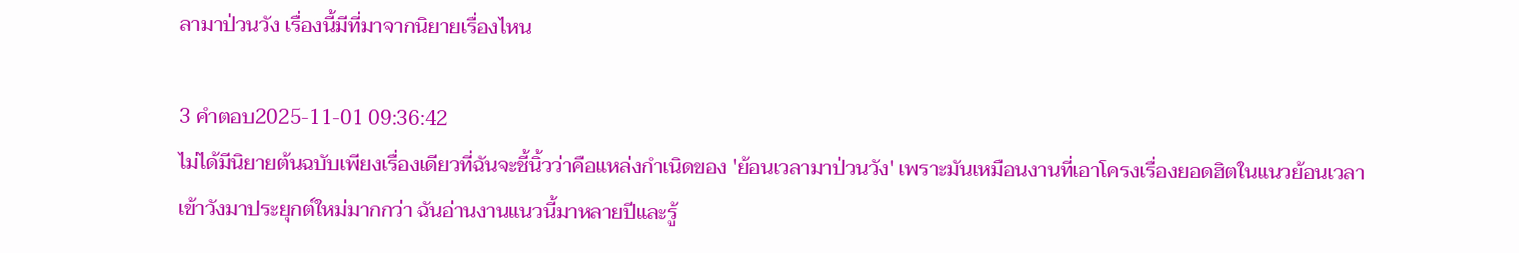ลามาป่วนวัง เรื่องนี้มีที่มาจากนิยายเรื่องไหน

3 คำตอบ2025-11-01 09:36:42
ไม่ได้มีนิยายต้นฉบับเพียงเรื่องเดียวที่ฉันจะชี้นิ้วว่าคือแหล่งกำเนิดของ 'ย้อนเวลามาป่วนวัง' เพราะมันเหมือนงานที่เอาโครงเรื่องยอดฮิตในแนวย้อนเวลาเข้าวังมาประยุกต์ใหม่มากกว่า ฉันอ่านงานแนวนี้มาหลายปีและรู้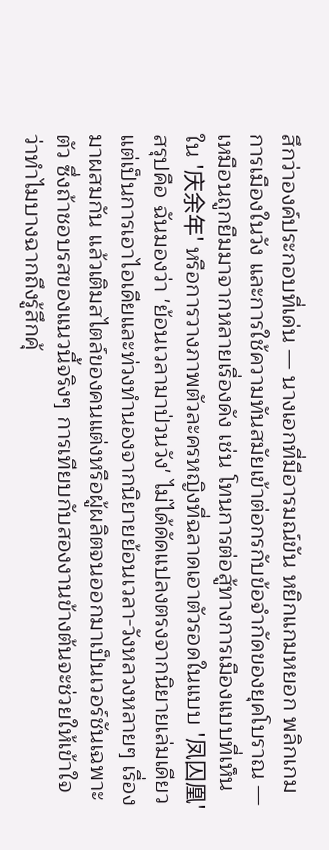สึกว่าองค์ประกอบที่เด่น — นางเอกที่มีอารมณ์ขัน หยิกแกมหยอก พลิกเกมการเมืองในวัง และการใช้ความทันสมัยเข้าต่อกรกับข้อจำกัดของยุคโบราณ — เหมือนถูกยืมมาจากหลายเรื่องดัง เช่น โทนการต่อสู้ทางการเมืองแบบที่เห็นใน '庆余年' หรือการวางภาพตัวละครหญิงที่ฉลาดเอาตัวรอดในแบบ '凤囚凰' สรุปคือ ฉันมองว่า 'ย้อนเวลามาป่วนวัง' ไม่ได้ดัดแปลงตรงจากนิยายเล่มเดียว แต่เป็นการเอาไอเดียและท่วงทำนองจากนิยายย้อนเวลา-วังหลวงหลายๆ เรื่องมาผสมกัน แล้วเติมสไตล์ของคนแต่งหรือผู้ผลิตจนออกมาเป็นเวอร์ชันเฉพาะตัว ซึ่งถ้าชอบรสของแนวนี้จริงๆ การเทียบกับสองงานข้างต้นจะช่วยให้เข้าใจว่าทำไมบางฉากถึงรู้สึกคุ้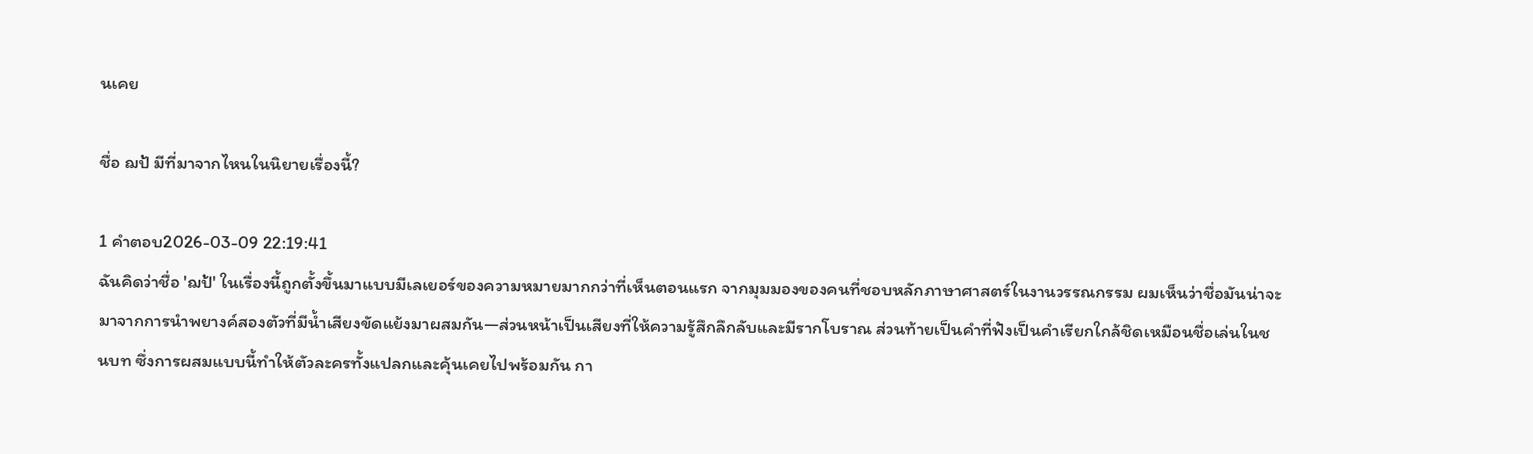นเคย

ชื่อ ฌป้ มีที่มาจากไหนในนิยายเรื่องนี้?

1 คำตอบ2026-03-09 22:19:41
ฉันคิดว่าชื่อ 'ฌป้' ในเรื่องนี้ถูกตั้งขึ้นมาแบบมีเลเยอร์ของความหมายมากกว่าที่เห็นตอนแรก จากมุมมองของคนที่ชอบหลักภาษาศาสตร์ในงานวรรณกรรม ผมเห็นว่าชื่อมันน่าจะมาจากการนำพยางค์สองตัวที่มีน้ำเสียงขัดแย้งมาผสมกัน—ส่วนหน้าเป็นเสียงที่ให้ความรู้สึกลึกลับและมีรากโบราณ ส่วนท้ายเป็นคำที่ฟังเป็นคำเรียกใกล้ชิดเหมือนชื่อเล่นในชนบท ซึ่งการผสมแบบนี้ทำให้ตัวละครทั้งแปลกและคุ้นเคยไปพร้อมกัน กา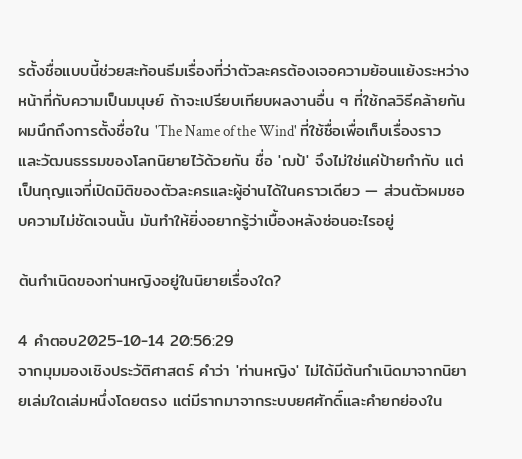รตั้งชื่อแบบนี้ช่วยสะท้อนธีมเรื่องที่ว่าตัวละครต้องเจอความย้อนแย้งระหว่างหน้าที่กับความเป็นมนุษย์ ถ้าจะเปรียบเทียบผลงานอื่น ๆ ที่ใช้กลวิธีคล้ายกัน ผมนึกถึงการตั้งชื่อใน 'The Name of the Wind' ที่ใช้ชื่อเพื่อเก็บเรื่องราวและวัฒนธรรมของโลกนิยายไว้ด้วยกัน ชื่อ 'ฌป้' จึงไม่ใช่แค่ป้ายกำกับ แต่เป็นกุญแจที่เปิดมิติของตัวละครและผู้อ่านได้ในคราวเดียว — ส่วนตัวผมชอบความไม่ชัดเจนนั้น มันทำให้ยิ่งอยากรู้ว่าเบื้องหลังซ่อนอะไรอยู่

ต้นกำเนิดของท่านหญิงอยู่ในนิยายเรื่องใด?

4 คำตอบ2025-10-14 20:56:29
จากมุมมองเชิงประวัติศาสตร์ คำว่า 'ท่านหญิง' ไม่ได้มีต้นกำเนิดมาจากนิยายเล่มใดเล่มหนึ่งโดยตรง แต่มีรากมาจากระบบยศศักดิ์และคำยกย่องใน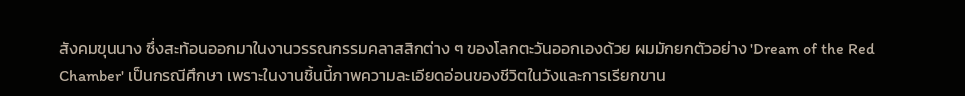สังคมขุนนาง ซึ่งสะท้อนออกมาในงานวรรณกรรมคลาสสิกต่าง ๆ ของโลกตะวันออกเองด้วย ผมมักยกตัวอย่าง 'Dream of the Red Chamber' เป็นกรณีศึกษา เพราะในงานชิ้นนี้ภาพความละเอียดอ่อนของชีวิตในวังและการเรียกขาน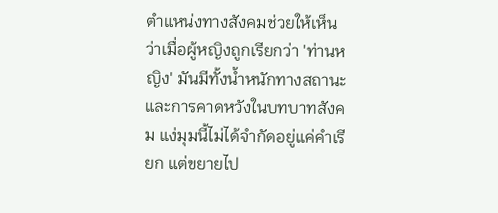ตำแหน่งทางสังคมช่วยให้เห็นว่าเมื่อผู้หญิงถูกเรียกว่า 'ท่านหญิง' มันมีทั้งน้ำหนักทางสถานะและการคาดหวังในบทบาทสังคม แง่มุมนี้ไม่ได้จำกัดอยู่แค่คำเรียก แต่ขยายไป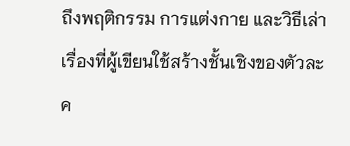ถึงพฤติกรรม การแต่งกาย และวิธีเล่าเรื่องที่ผู้เขียนใช้สร้างชั้นเชิงของตัวละค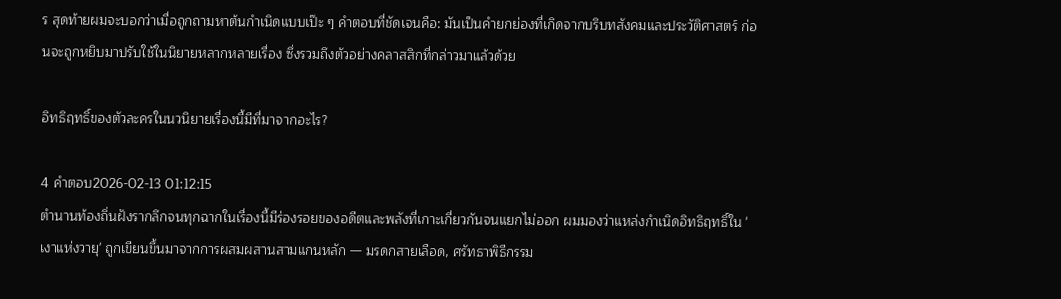ร สุดท้ายผมจะบอกว่าเมื่อถูกถามหาต้นกำเนิดแบบเป๊ะ ๆ คำตอบที่ชัดเจนคือ: มันเป็นคำยกย่องที่เกิดจากบริบทสังคมและประวัติศาสตร์ ก่อนจะถูกหยิบมาปรับใช้ในนิยายหลากหลายเรื่อง ซึ่งรวมถึงตัวอย่างคลาสสิกที่กล่าวมาแล้วด้วย

อิทธิฤทธิ์ของตัวละครในนวนิยายเรื่องนี้มีที่มาจากอะไร?

4 คำตอบ2026-02-13 01:12:15
ตำนานท้องถิ่นฝังรากลึกจนทุกฉากในเรื่องนี้มีร่องรอยของอดีตและพลังที่เกาะเกี่ยวกันจนแยกไม่ออก ผมมองว่าแหล่งกำเนิดอิทธิฤทธิ์ใน 'เงาแห่งวายุ' ถูกเขียนขึ้นมาจากการผสมผสานสามแกนหลัก — มรดกสายเลือด, ศรัทธาพิธีกรรม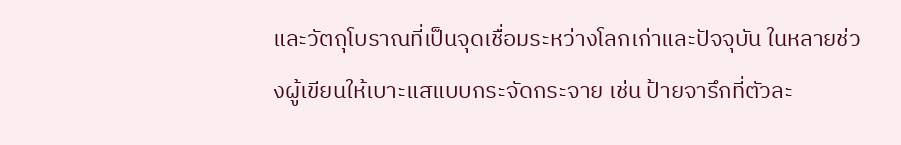และวัตถุโบราณที่เป็นจุดเชื่อมระหว่างโลกเก่าและปัจจุบัน ในหลายช่วงผู้เขียนให้เบาะแสแบบกระจัดกระจาย เช่น ป้ายจารึกที่ตัวละ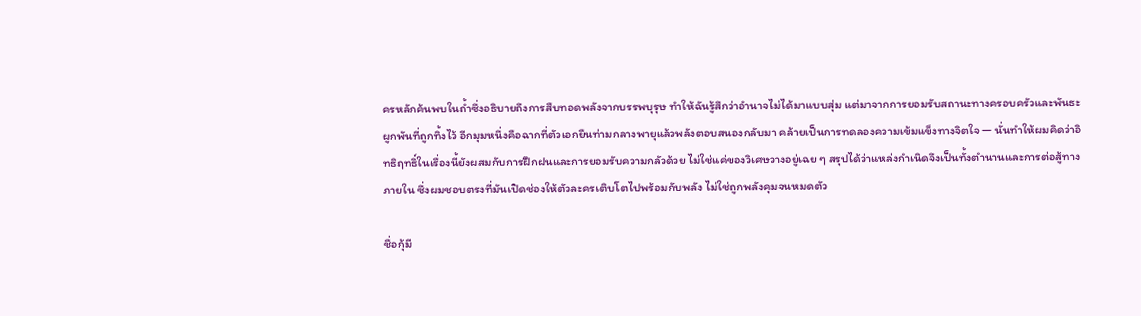ครหลักค้นพบในถ้ำซึ่งอธิบายถึงการสืบทอดพลังจากบรรพบุรุษ ทำให้ฉันรู้สึกว่าอำนาจไม่ได้มาแบบสุ่ม แต่มาจากการยอมรับสถานะทางครอบครัวและพันธะผูกพันที่ถูกทิ้งไว้ อีกมุมหนึ่งคือฉากที่ตัวเอกยืนท่ามกลางพายุแล้วพลังตอบสนองกลับมา คล้ายเป็นการทดลองความเข้มแข็งทางจิตใจ — นั่นทำให้ผมคิดว่าอิทธิฤทธิ์ในเรื่องนี้ยังผสมกับการฝึกฝนและการยอมรับความกลัวด้วย ไม่ใช่แค่ของวิเศษวางอยู่เฉย ๆ สรุปได้ว่าแหล่งกำเนิดจึงเป็นทั้งตำนานและการต่อสู้ทางภายใน ซึ่งผมชอบตรงที่มันเปิดช่องให้ตัวละครเติบโตไปพร้อมกับพลัง ไม่ใช่ถูกพลังคุมจนหมดตัว

ชื่อกุ้มี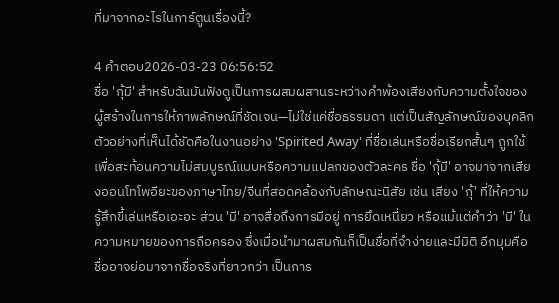ที่มาจากอะไรในการ์ตูนเรื่องนี้?

4 คำตอบ2026-03-23 06:56:52
ชื่อ 'กุ้มี' สำหรับฉันมันฟังดูเป็นการผสมผสานระหว่างคำพ้องเสียงกับความตั้งใจของผู้สร้างในการให้ภาพลักษณ์ที่ชัดเจน—ไม่ใช่แค่ชื่อธรรมดา แต่เป็นสัญลักษณ์ของบุคลิก ตัวอย่างที่เห็นได้ชัดคือในงานอย่าง 'Spirited Away' ที่ชื่อเล่นหรือชื่อเรียกสั้นๆ ถูกใช้เพื่อสะท้อนความไม่สมบูรณ์แบบหรือความแปลกของตัวละคร ชื่อ 'กุ้มี' อาจมาจากเสียงออนโทโพอียะของภาษาไทย/จีนที่สอดคล้องกับลักษณะนิสัย เช่น เสียง 'กุ้' ที่ให้ความรู้สึกขี้เล่นหรือเอะอะ ส่วน 'มี' อาจสื่อถึงการมีอยู่ การยึดเหนี่ยว หรือแม้แต่คำว่า 'มี' ในความหมายของการถือครอง ซึ่งเมื่อนำมาผสมกันก็เป็นชื่อที่จำง่ายและมีมิติ อีกมุมคือชื่ออาจย่อมาจากชื่อจริงที่ยาวกว่า เป็นการ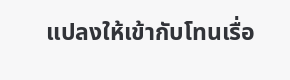แปลงให้เข้ากับโทนเรื่อ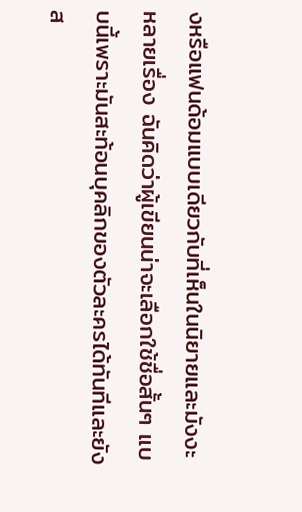งหรือแฟนด้อมแบบเดียวกับที่เห็นในนิยายและมังงะหลายเรื่อง ฉันคิดว่าผู้เขียนน่าจะเลือกใช้ชื่อสั้นๆ แบบนี้เพราะมันสะท้อนบุคลิกของตัวละครได้ทันทีและยังส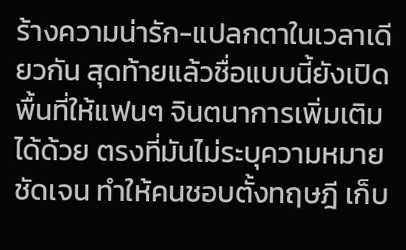ร้างความน่ารัก-แปลกตาในเวลาเดียวกัน สุดท้ายแล้วชื่อแบบนี้ยังเปิดพื้นที่ให้แฟนๆ จินตนาการเพิ่มเติมได้ด้วย ตรงที่มันไม่ระบุความหมายชัดเจน ทำให้คนชอบตั้งทฤษฎี เก็บ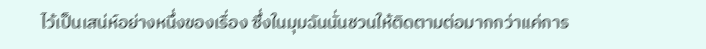ไว้เป็นเสน่ห์อย่างหนึ่งของเรื่อง ซึ่งในมุมฉันนั่นชวนให้ติดตามต่อมากกว่าแค่การ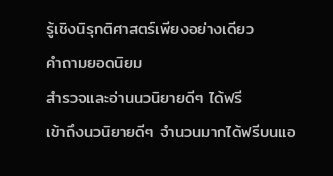รู้เชิงนิรุกติศาสตร์เพียงอย่างเดียว
คำถามยอดนิยม
สำรวจและอ่านนวนิยายดีๆ ได้ฟรี
เข้าถึงนวนิยายดีๆ จำนวนมากได้ฟรีบนแอ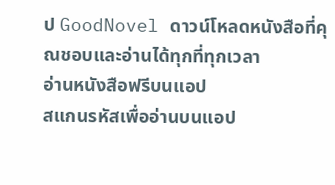ป GoodNovel ดาวน์โหลดหนังสือที่คุณชอบและอ่านได้ทุกที่ทุกเวลา
อ่านหนังสือฟรีบนแอป
สแกนรหัสเพื่ออ่านบนแอป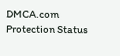DMCA.com Protection Status